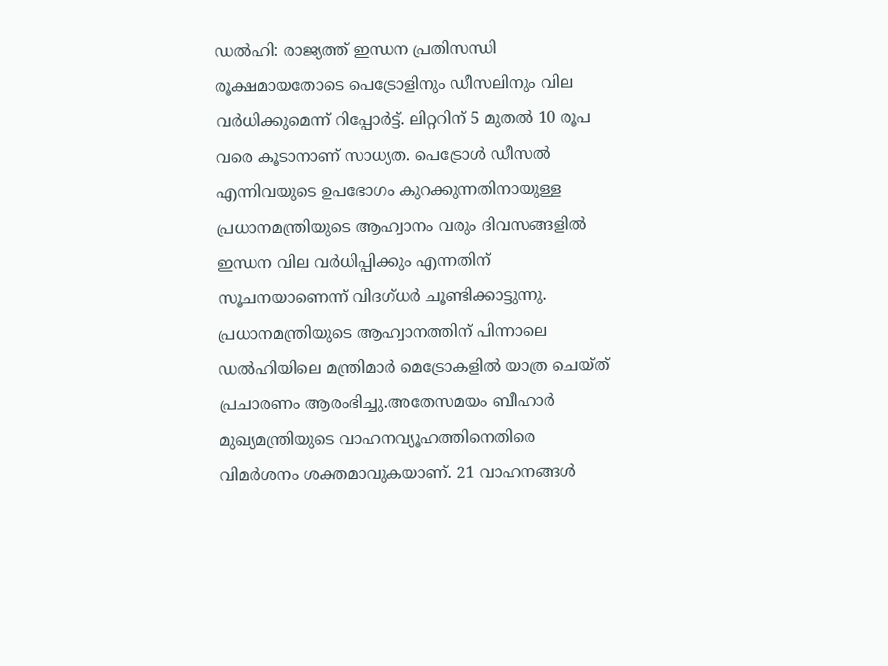ഡൽഹി: രാജ്യത്ത് ഇന്ധന പ്രതിസന്ധി രൂക്ഷമായതോടെ പെട്രോളിനും ഡീസലിനും വില വർധിക്കുമെന്ന് റിപ്പോർട്ട്. ലിറ്ററിന് 5 മുതൽ 10 രൂപ വരെ കൂടാനാണ് സാധ്യത. പെട്രോൾ ഡീസൽ എന്നിവയുടെ ഉപഭോഗം കുറക്കുന്നതിനായുള്ള പ്രധാനമന്ത്രിയുടെ ആഹ്വാനം വരും ദിവസങ്ങളിൽ ഇന്ധന വില വർധിപ്പിക്കും എന്നതിന് സൂചനയാണെന്ന് വിദഗ്ധർ ചൂണ്ടിക്കാട്ടുന്നു.
പ്രധാനമന്ത്രിയുടെ ആഹ്വാനത്തിന് പിന്നാലെ ഡൽഹിയിലെ മന്ത്രിമാർ മെട്രോകളിൽ യാത്ര ചെയ്ത് പ്രചാരണം ആരംഭിച്ചു.അതേസമയം ബീഹാർ മുഖ്യമന്ത്രിയുടെ വാഹനവ്യൂഹത്തിനെതിരെ വിമർശനം ശക്തമാവുകയാണ്. 21 വാഹനങ്ങൾ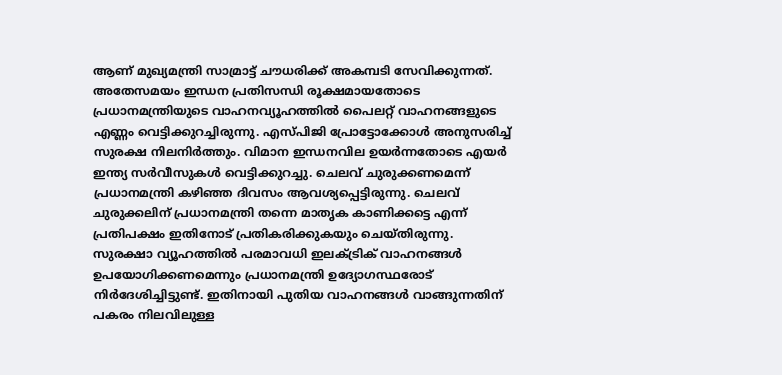ആണ് മുഖ്യമന്ത്രി സാമ്രാട്ട് ചൗധരിക്ക് അകമ്പടി സേവിക്കുന്നത്.
അതേസമയം ഇന്ധന പ്രതിസന്ധി രൂക്ഷമായതോടെ പ്രധാനമന്ത്രിയുടെ വാഹനവ്യൂഹത്തിൽ പൈലറ്റ് വാഹനങ്ങളുടെ എണ്ണം വെട്ടിക്കുറച്ചിരുന്നു. എസ്പിജി പ്രോട്ടോക്കോൾ അനുസരിച്ച് സുരക്ഷ നിലനിർത്തും. വിമാന ഇന്ധനവില ഉയർന്നതോടെ എയർ ഇന്ത്യ സർവീസുകൾ വെട്ടിക്കുറച്ചു. ചെലവ് ചുരുക്കണമെന്ന് പ്രധാനമന്ത്രി കഴിഞ്ഞ ദിവസം ആവശ്യപ്പെട്ടിരുന്നു. ചെലവ് ചുരുക്കലിന് പ്രധാനമന്ത്രി തന്നെ മാതൃക കാണിക്കട്ടെ എന്ന് പ്രതിപക്ഷം ഇതിനോട് പ്രതികരിക്കുകയും ചെയ്തിരുന്നു.
സുരക്ഷാ വ്യൂഹത്തിൽ പരമാവധി ഇലക്ട്രിക് വാഹനങ്ങൾ ഉപയോഗിക്കണമെന്നും പ്രധാനമന്ത്രി ഉദ്യോഗസ്ഥരോട് നിർദേശിച്ചിട്ടുണ്ട്. ഇതിനായി പുതിയ വാഹനങ്ങൾ വാങ്ങുന്നതിന് പകരം നിലവിലുള്ള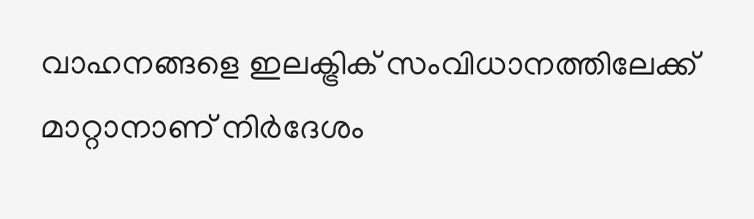വാഹനങ്ങളെ ഇലക്ട്രിക് സംവിധാനത്തിലേക്ക് മാറ്റാനാണ് നിർദേശം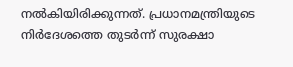നൽകിയിരിക്കുന്നത്. പ്രധാനമന്ത്രിയുടെ നിർദേശത്തെ തുടർന്ന് സുരക്ഷാ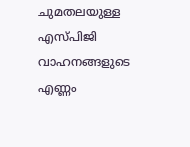ചുമതലയുള്ള എസ്പിജി വാഹനങ്ങളുടെ എണ്ണം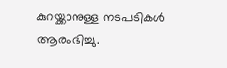കുറയ്ക്കാനുള്ള നടപടികൾ ആരംഭിച്ചു.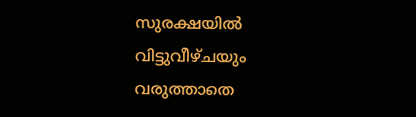സുരക്ഷയിൽ വിട്ടുവീഴ്ചയും വരുത്താതെ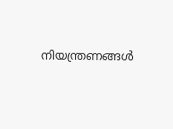നിയന്ത്രണങ്ങൾ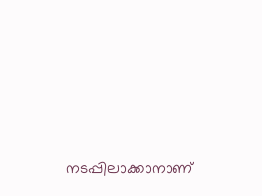നടപ്പിലാക്കാനാണ്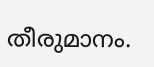തീരുമാനം.